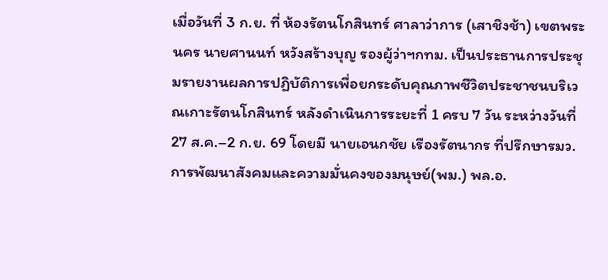เมื่อวันที่ 3 ก.ย. ที่ ห้องรัตนโกสินทร์ ศาลาว่าการ (เสาชิงช้า) เขตพระนคร นายศานนท์ หวังสร้างบุญ รองผู้ว่าฯกทม. เป็นประธานการประชุมรายงานผลการปฏิบัติการเพื่อยกระดับคุณภาพชีวิตประชาชนบริเวณเกาะรัตนโกสินทร์ หลังดำเนินการระยะที่ 1 ครบ 7 วัน ระหว่างวันที่ 27 ส.ค.–2 ก.ย. 69 โดยมี นายเอนกชัย เรืองรัตนากร ที่ปรึกษารมว.การพัฒนาสังคมและความมั่นคงของมนุษย์(พม.) พล.อ.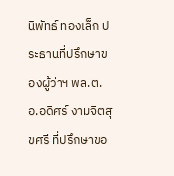นิพัทธ์ ทองเล็ก ประธานที่ปรึกษาของผู้ว่าฯ พล.ต.อ.อดิศร์ งามจิตสุขศรี ที่ปรึกษาขอ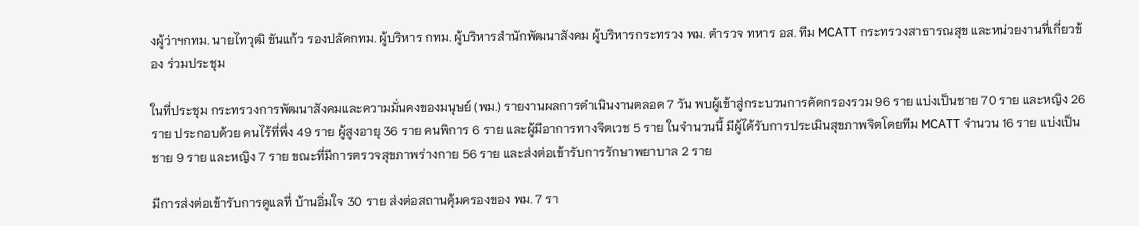งผู้ว่าฯกทม. นายไทวุฒิ ขันแก้ว รองปลัดกทม. ผู้บริหาร กทม. ผู้บริหารสำนักพัฒนาสังคม ผู้บริหารกระทรวง พม. ตำรวจ ทหาร อส. ทีม MCATT กระทรวงสาธารณสุข และหน่วยงานที่เกี่ยวข้อง ร่วมประชุม

ในที่ประชุม กระทรวงการพัฒนาสังคมและความมั่นคงของมนุษย์ (พม.) รายงานผลการดำเนินงานตลอด 7 วัน พบผู้เข้าสู่กระบวนการคัดกรองรวม 96 ราย แบ่งเป็นชาย 70 ราย และหญิง 26 ราย ประกอบด้วย คนไร้ที่พึ่ง 49 ราย ผู้สูงอายุ 36 ราย คนพิการ 6 ราย และผู้มีอาการทางจิตเวช 5 ราย ในจำนวนนี้ มีผู้ได้รับการประเมินสุขภาพจิตโดยทีม MCATT จำนวน 16 ราย แบ่งเป็นชาย 9 ราย และหญิง 7 ราย ขณะที่มีการตรวจสุขภาพร่างกาย 56 ราย และส่งต่อเข้ารับการรักษาพยาบาล 2 ราย

มีการส่งต่อเข้ารับการดูแลที่ บ้านอิ่มใจ 30 ราย ส่งต่อสถานคุ้มครองของ พม. 7 รา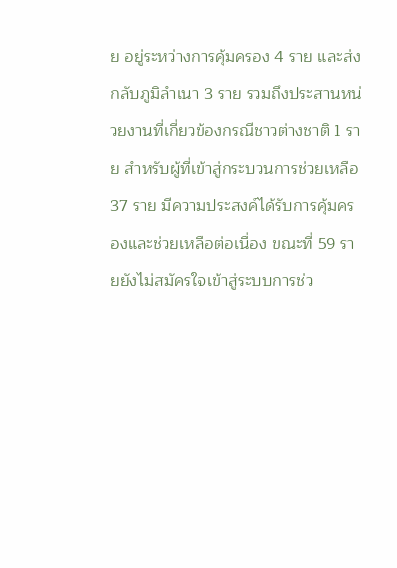ย อยู่ระหว่างการคุ้มครอง 4 ราย และส่งกลับภูมิลำเนา 3 ราย รวมถึงประสานหน่วยงานที่เกี่ยวข้องกรณีชาวต่างชาติ 1 ราย สำหรับผู้ที่เข้าสู่กระบวนการช่วยเหลือ 37 ราย มีความประสงค์ได้รับการคุ้มครองและช่วยเหลือต่อเนื่อง ขณะที่ 59 รายยังไม่สมัครใจเข้าสู่ระบบการช่ว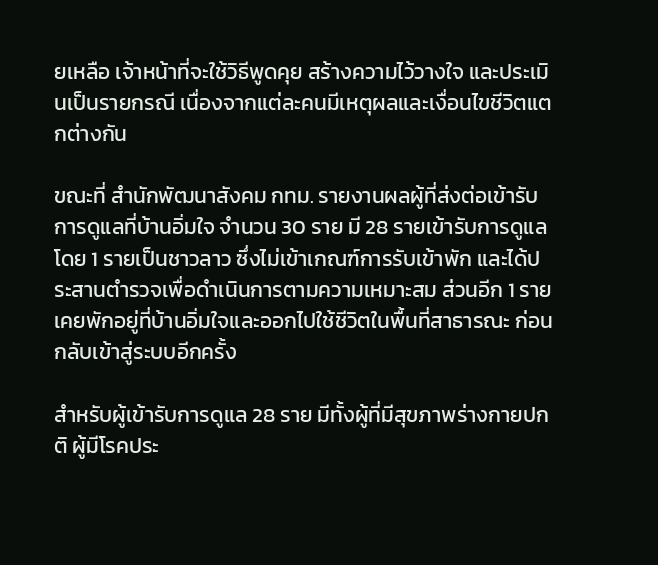ยเหลือ เจ้าหน้าที่จะใช้วิธีพูดคุย สร้างความไว้วางใจ และประเมินเป็นรายกรณี เนื่องจากแต่ละคนมีเหตุผลและเงื่อนไขชีวิตแตกต่างกัน

ขณะที่ สำนักพัฒนาสังคม กทม. รายงานผลผู้ที่ส่งต่อเข้ารับการดูแลที่บ้านอิ่มใจ จำนวน 30 ราย มี 28 รายเข้ารับการดูแล โดย 1 รายเป็นชาวลาว ซึ่งไม่เข้าเกณฑ์การรับเข้าพัก และได้ประสานตำรวจเพื่อดำเนินการตามความเหมาะสม ส่วนอีก 1 รายเคยพักอยู่ที่บ้านอิ่มใจและออกไปใช้ชีวิตในพื้นที่สาธารณะ ก่อนกลับเข้าสู่ระบบอีกครั้ง

สำหรับผู้เข้ารับการดูแล 28 ราย มีทั้งผู้ที่มีสุขภาพร่างกายปกติ ผู้มีโรคประ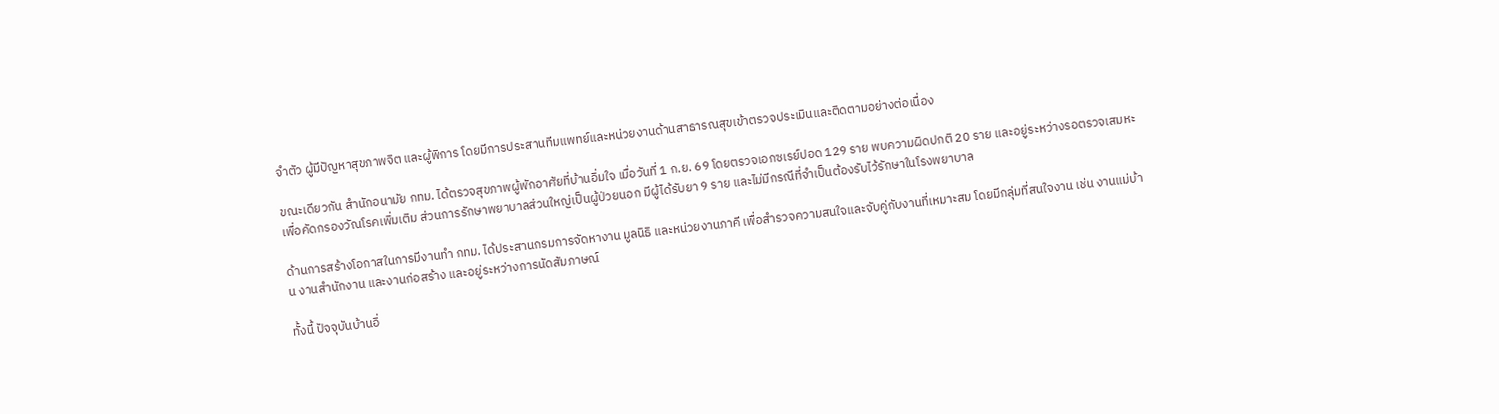จำตัว ผู้มีปัญหาสุขภาพจิต และผู้พิการ โดยมีการประสานทีมแพทย์และหน่วยงานด้านสาธารณสุขเข้าตรวจประเมินและติดตามอย่างต่อเนื่อง

ขณะเดียวกัน สำนักอนามัย กทม. ได้ตรวจสุขภาพผู้พักอาศัยที่บ้านอิ่มใจ เมื่อวันที่ 1 ก.ย. 69 โดยตรวจเอกซเรย์ปอด 129 ราย พบความผิดปกติ 20 ราย และอยู่ระหว่างรอตรวจเสมหะเพื่อคัดกรองวัณโรคเพิ่มเติม ส่วนการรักษาพยาบาลส่วนใหญ่เป็นผู้ป่วยนอก มีผู้ได้รับยา 9 ราย และไม่มีกรณีที่จำเป็นต้องรับไว้รักษาในโรงพยาบาล

ด้านการสร้างโอกาสในการมีงานทำ กทม. ได้ประสานกรมการจัดหางาน มูลนิธิ และหน่วยงานภาคี เพื่อสำรวจความสนใจและจับคู่กับงานที่เหมาะสม โดยมีกลุ่มที่สนใจงาน เช่น งานแม่บ้าน งานสำนักงาน และงานก่อสร้าง และอยู่ระหว่างการนัดสัมภาษณ์

ทั้งนี้ ปัจจุบันบ้านอิ่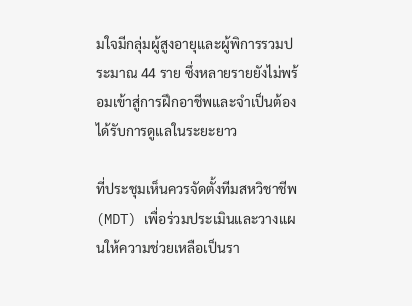มใจมีกลุ่มผู้สูงอายุและผู้พิการรวมประมาณ 44 ราย ซึ่งหลายรายยังไม่พร้อมเข้าสู่การฝึกอาชีพและจำเป็นต้องได้รับการดูแลในระยะยาว

ที่ประชุมเห็นควรจัดตั้งทีมสหวิชาชีพ (MDT) เพื่อร่วมประเมินและวางแผนให้ความช่วยเหลือเป็นรา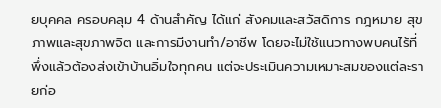ยบุคคล ครอบคลุม 4 ด้านสำคัญ ได้แก่ สังคมและสวัสดิการ กฎหมาย สุขภาพและสุขภาพจิต และการมีงานทำ/อาชีพ โดยจะไม่ใช้แนวทางพบคนไร้ที่พึ่งแล้วต้องส่งเข้าบ้านอิ่มใจทุกคน แต่จะประเมินความเหมาะสมของแต่ละรายก่อ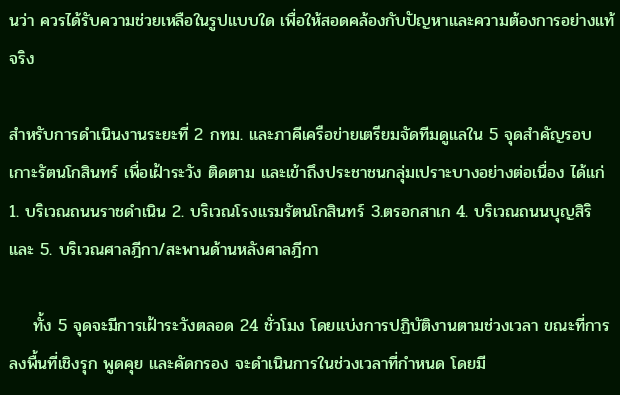นว่า ควรได้รับความช่วยเหลือในรูปแบบใด เพื่อให้สอดคล้องกับปัญหาและความต้องการอย่างแท้จริง

สำหรับการดำเนินงานระยะที่ 2 กทม. และภาคีเครือข่ายเตรียมจัดทีมดูแลใน 5 จุดสำคัญรอบเกาะรัตนโกสินทร์ เพื่อเฝ้าระวัง ติดตาม และเข้าถึงประชาชนกลุ่มเปราะบางอย่างต่อเนื่อง ได้แก่ 1. บริเวณถนนราชดำเนิน 2. บริเวณโรงแรมรัตนโกสินทร์ 3.ตรอกสาเก 4. บริเวณถนนบุญสิริ
และ 5. บริเวณศาลฎีกา/สะพานด้านหลังศาลฎีกา

    ทั้ง 5 จุดจะมีการเฝ้าระวังตลอด 24 ชั่วโมง โดยแบ่งการปฏิบัติงานตามช่วงเวลา ขณะที่การลงพื้นที่เชิงรุก พูดคุย และคัดกรอง จะดำเนินการในช่วงเวลาที่กำหนด โดยมี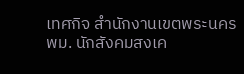เทศกิจ สำนักงานเขตพระนคร พม. นักสังคมสงเค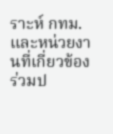ราะห์ กทม. และหน่วยงานที่เกี่ยวข้องร่วมป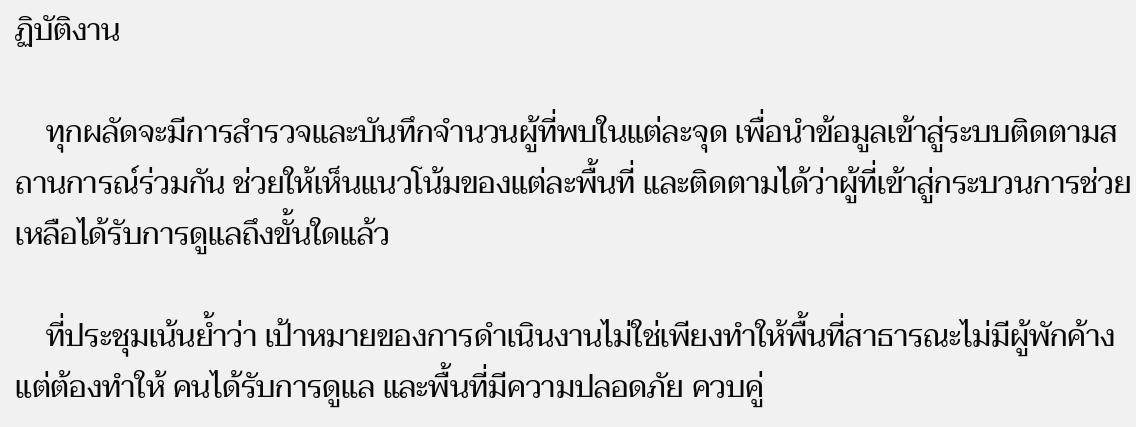ฏิบัติงาน

    ทุกผลัดจะมีการสำรวจและบันทึกจำนวนผู้ที่พบในแต่ละจุด เพื่อนำข้อมูลเข้าสู่ระบบติดตามสถานการณ์ร่วมกัน ช่วยให้เห็นแนวโน้มของแต่ละพื้นที่ และติดตามได้ว่าผู้ที่เข้าสู่กระบวนการช่วยเหลือได้รับการดูแลถึงขั้นใดแล้ว

    ที่ประชุมเน้นย้ำว่า เป้าหมายของการดำเนินงานไม่ใช่เพียงทำให้พื้นที่สาธารณะไม่มีผู้พักค้าง แต่ต้องทำให้ คนได้รับการดูแล และพื้นที่มีความปลอดภัย ควบคู่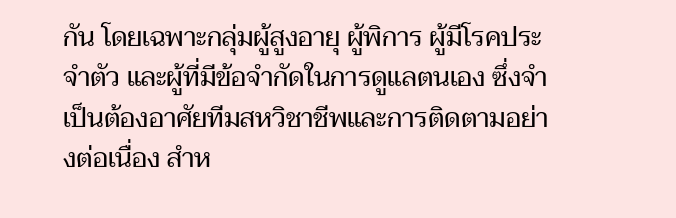กัน โดยเฉพาะกลุ่มผู้สูงอายุ ผู้พิการ ผู้มีโรคประจำตัว และผู้ที่มีข้อจำกัดในการดูแลตนเอง ซึ่งจำเป็นต้องอาศัยทีมสหวิชาชีพและการติดตามอย่างต่อเนื่อง สำห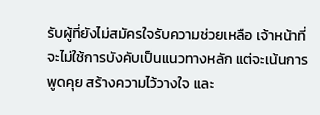รับผู้ที่ยังไม่สมัครใจรับความช่วยเหลือ เจ้าหน้าที่จะไม่ใช้การบังคับเป็นแนวทางหลัก แต่จะเน้นการพูดคุย สร้างความไว้วางใจ และ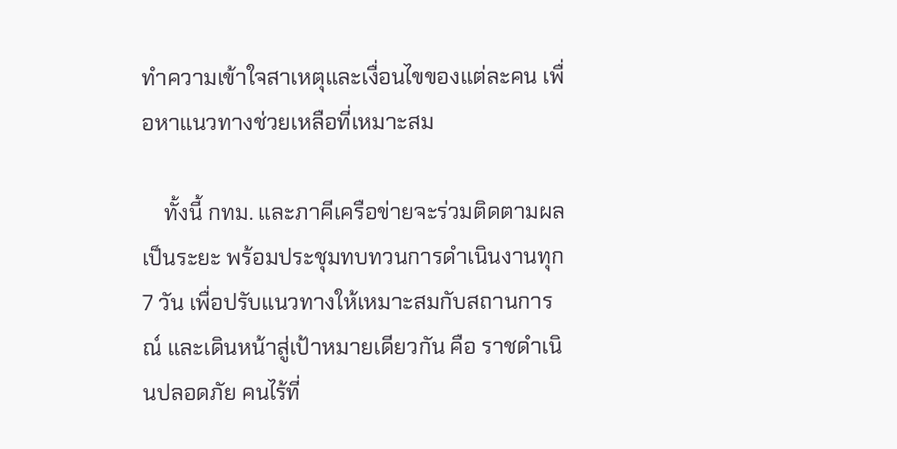ทำความเข้าใจสาเหตุและเงื่อนไขของแต่ละคน เพื่อหาแนวทางช่วยเหลือที่เหมาะสม

    ทั้งนี้ กทม. และภาคีเครือข่ายจะร่วมติดตามผลเป็นระยะ พร้อมประชุมทบทวนการดำเนินงานทุก 7 วัน เพื่อปรับแนวทางให้เหมาะสมกับสถานการณ์ และเดินหน้าสู่เป้าหมายเดียวกัน คือ ราชดำเนินปลอดภัย คนไร้ที่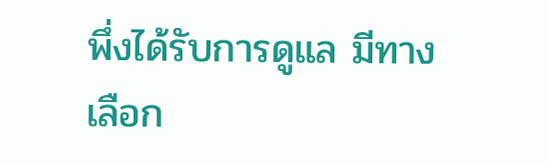พึ่งได้รับการดูแล มีทางเลือก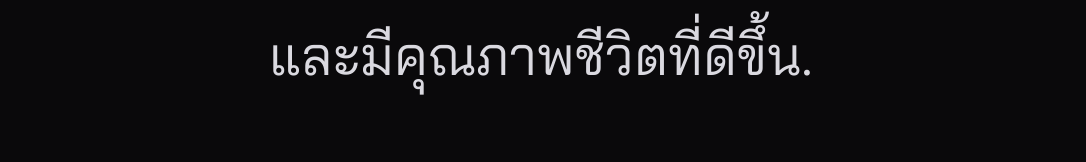และมีคุณภาพชีวิตที่ดีขึ้น.